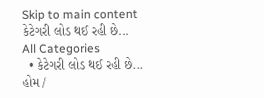Skip to main content
કેટેગરી લોડ થઈ રહી છે...
All Categories
  • કેટેગરી લોડ થઈ રહી છે...
હોમ /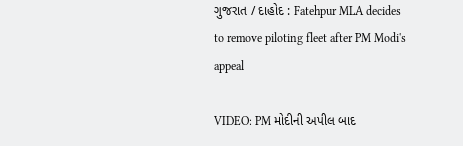ગુજરાત / દાહોદ : Fatehpur MLA decides to remove piloting fleet after PM Modi's appeal

VIDEO: PM મોદીની અપીલ બાદ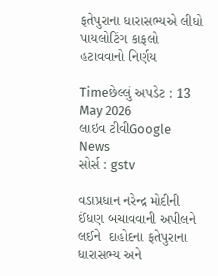ફતેપુરાના ધારાસભ્યએ લીધો પાયલોટિંગ કાફલો હટાવવાનો નિર્ણય

Timeછેલ્લું અપડેટ : 13 May 2026
લાઇવ ટીવીGoogle News
સોર્સ : gstv

વડાપ્રધાન નરેન્દ્ર મોદીની ઈંધણ બચાવવાની અપીલને લઈને  દાહોદના ફતેપુરાના ધારાસભ્ય અને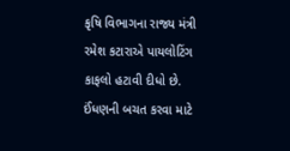કૃષિ વિભાગના રાજ્ય મંત્રી રમેશ કટારાએ પાયલોટિંગ કાફલો હટાવી દીધો છે. ઈંધણની બચત કરવા માટે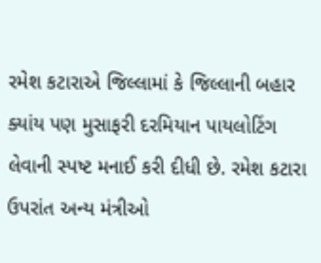રમેશ કટારાએ જિલ્લામાં કે જિલ્લાની બહાર ક્યાંય પણ મુસાફરી દરમિયાન પાયલોટિંગ લેવાની સ્પષ્ટ મનાઈ કરી દીધી છે. રમેશ કટારા ઉપરાંત અન્ય મંત્રીઓ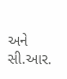અને સી.આર.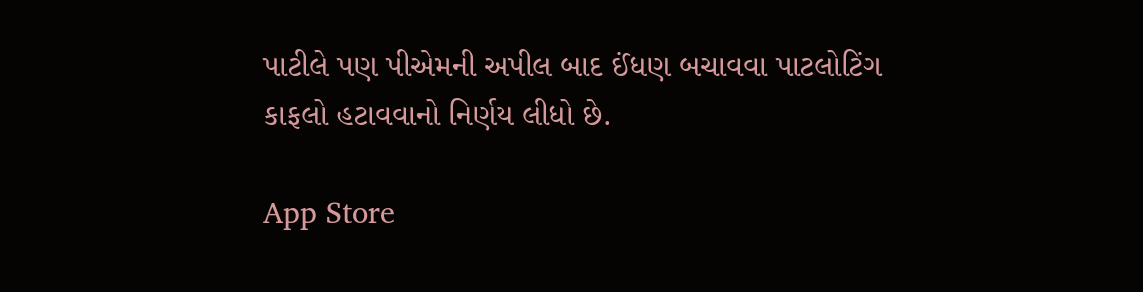પાટીલે પણ પીએમની અપીલ બાદ ઈંધણ બચાવવા પાટલોટિંગ કાફલો હટાવવાનો નિર્ણય લીધો છે.

App Store